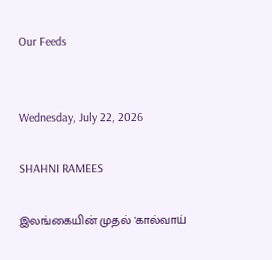Our Feeds


Wednesday, July 22, 2026

SHAHNI RAMEES

இலங்கையின் முதல் 'கால்வாய்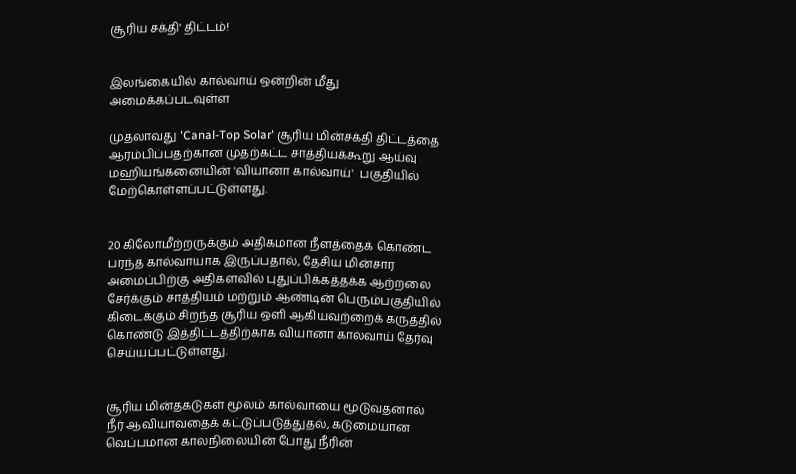சூரிய சக்தி' திட்டம்!


இலங்கையில் கால்வாய் ஒன்றின் மீது அமைக்கப்படவுள்ள

முதலாவது 'Canal-Top Solar' சூரிய மின்சக்தி திட்டத்தை ஆரம்பிப்பதற்கான முதற்கட்ட சாத்தியக்கூறு ஆய்வு மஹியங்கனையின் 'வியானா கால்வாய்'  பகுதியில் மேற்கொள்ளப்பட்டுள்ளது.


20 கிலோமீற்றருக்கும் அதிகமான நீளத்தைக் கொண்ட பரந்த கால்வாயாக இருப்பதால், தேசிய மின்சார அமைப்பிற்கு அதிகளவில் புதுப்பிக்கத்தக்க ஆற்றலை சேர்க்கும் சாத்தியம் மற்றும் ஆண்டின் பெரும்பகுதியில் கிடைக்கும் சிறந்த சூரிய ஒளி ஆகியவற்றைக் கருத்தில் கொண்டு இத்திட்டத்திற்காக வியானா கால்வாய் தேர்வு செய்யப்பட்டுள்ளது.


சூரிய மின்தகடுகள் மூலம் கால்வாயை மூடுவதனால் நீர் ஆவியாவதைக் கட்டுப்படுத்துதல், கடுமையான வெப்பமான காலநிலையின் போது நீரின்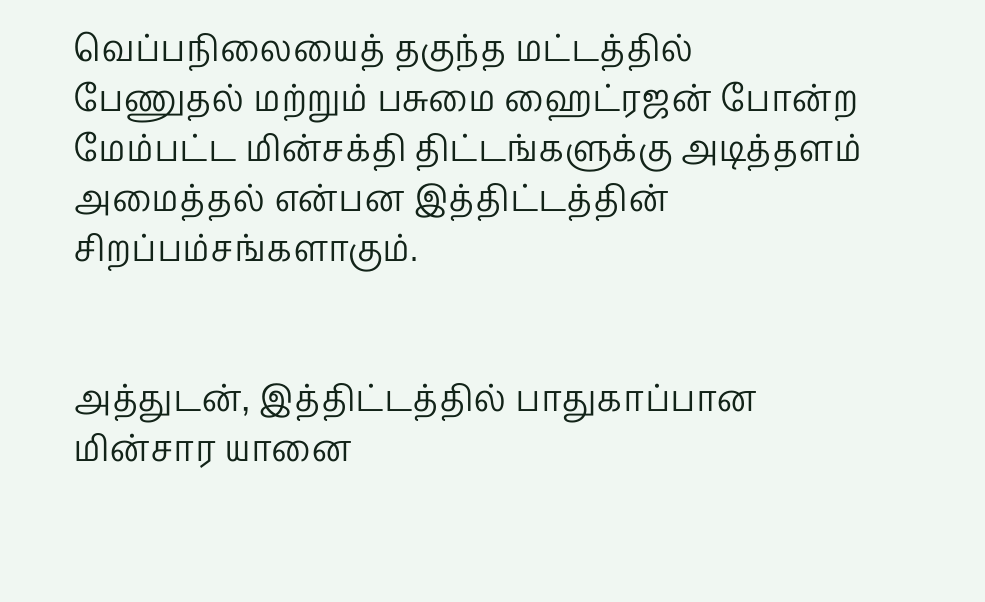வெப்பநிலையைத் தகுந்த மட்டத்தில் பேணுதல் மற்றும் பசுமை ஹைட்ரஜன் போன்ற மேம்பட்ட மின்சக்தி திட்டங்களுக்கு அடித்தளம் அமைத்தல் என்பன இத்திட்டத்தின் சிறப்பம்சங்களாகும்.


அத்துடன், இத்திட்டத்தில் பாதுகாப்பான மின்சார யானை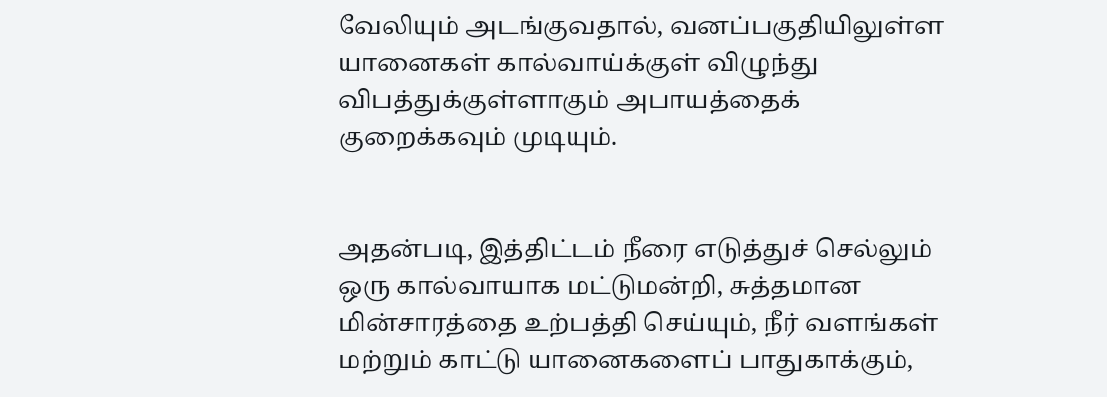வேலியும் அடங்குவதால், வனப்பகுதியிலுள்ள யானைகள் கால்வாய்க்குள் விழுந்து விபத்துக்குள்ளாகும் அபாயத்தைக் குறைக்கவும் முடியும்.


அதன்படி, இத்திட்டம் நீரை எடுத்துச் செல்லும் ஒரு கால்வாயாக மட்டுமன்றி, சுத்தமான மின்சாரத்தை உற்பத்தி செய்யும், நீர் வளங்கள் மற்றும் காட்டு யானைகளைப் பாதுகாக்கும்,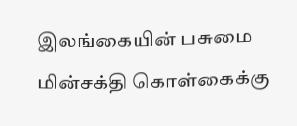இலங்கையின் பசுமை மின்சக்தி கொள்கைக்கு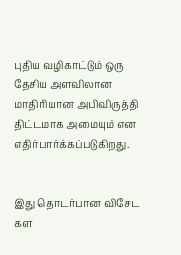புதிய வழிகாட்டும் ஒரு தேசிய அளவிலான மாதிரியான அபிவிருத்தி திட்டமாக அமையும் என எதிர்பார்க்கப்படுகிறது.


இது தொடர்பான விசேட கள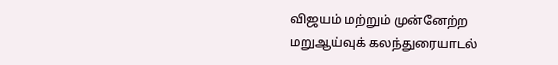விஜயம் மற்றும் முன்னேற்ற மறுஆய்வுக் கலந்துரையாடல்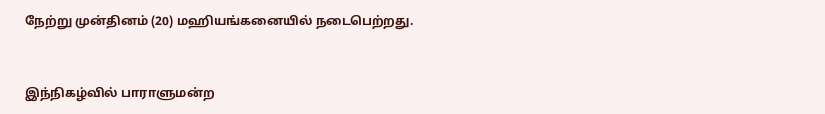நேற்று முன்தினம் (20) மஹியங்கனையில் நடைபெற்றது.


இந்நிகழ்வில் பாராளுமன்ற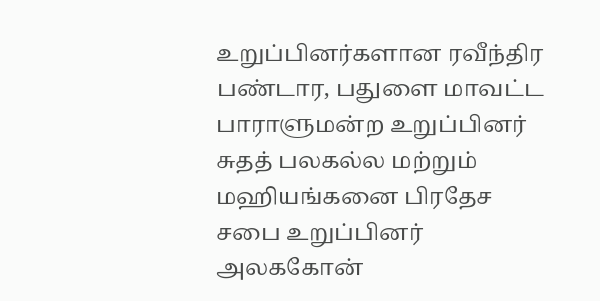உறுப்பினர்களான ரவீந்திர பண்டார, பதுளை மாவட்ட பாராளுமன்ற உறுப்பினர் சுதத் பலகல்ல மற்றும் மஹியங்கனை பிரதேச சபை உறுப்பினர் அலககோன்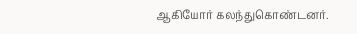ஆகியோர் கலந்துகொண்டனர்.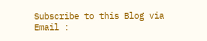Subscribe to this Blog via Email :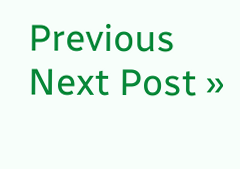Previous
Next Post »